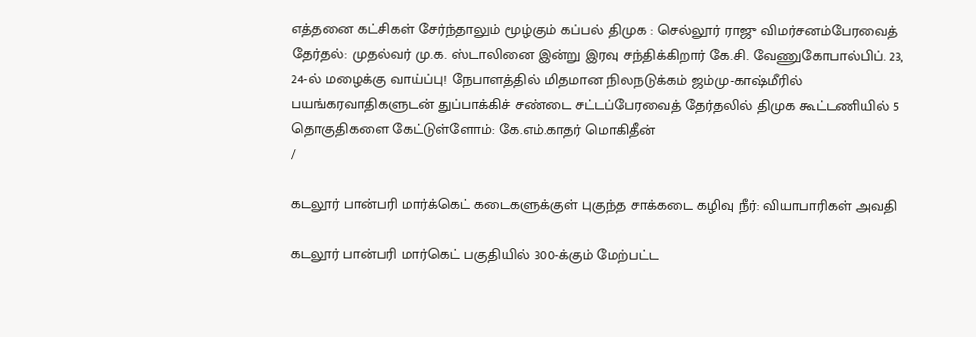எத்தனை கட்சிகள் சேர்ந்தாலும் மூழ்கும் கப்பல் திமுக : செல்லூர் ராஜு விமர்சனம்பேரவைத் தேர்தல்: முதல்வர் மு.க. ஸ்டாலினை இன்று இரவு சந்திக்கிறார் கே.சி. வேணுகோபால்பிப். 23, 24-ல் மழைக்கு வாய்ப்பு! நேபாளத்தில் மிதமான நிலநடுக்கம் ஜம்மு-காஷ்மீரில் பயங்கரவாதிகளுடன் துப்பாக்கிச் சண்டை சட்டப்பேரவைத் தேர்தலில் திமுக கூட்டணியில் 5 தொகுதிகளை கேட்டுள்ளோம்: கே.எம்.காதர் மொகிதீன்
/

கடலூர் பான்பரி மார்க்கெட் கடைகளுக்குள் புகுந்த சாக்கடை கழிவு நீர்: வியாபாரிகள் அவதி

கடலூர் பான்பரி மார்கெட் பகுதியில் 300-க்கும் மேற்பட்ட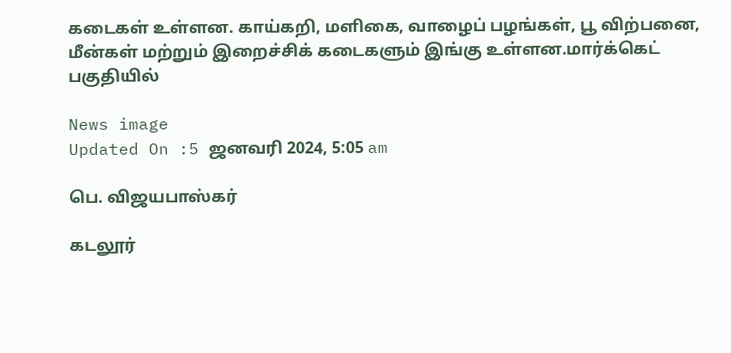கடைகள் உள்ளன. காய்கறி, மளிகை, வாழைப் பழங்கள், பூ விற்பனை, மீன்கள் மற்றும் இறைச்சிக் கடைகளும் இங்கு உள்ளன.மார்க்கெட் பகுதியில்

News image
Updated On :5 ஜனவரி 2024, 5:05 am

பெ. விஜயபாஸ்கர்

கடலூர்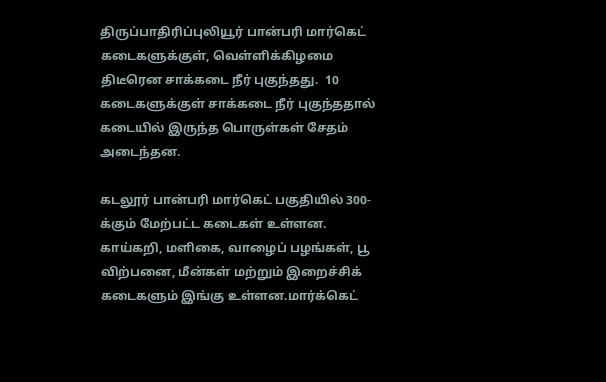திருப்பாதிரிப்புலியூர் பான்பரி மார்கெட் கடைகளுக்குள், வெள்ளிக்கிழமை திடீரென சாக்கடை நீர் புகுந்தது.  10 கடைகளுக்குள் சாக்கடை நீர் புகுந்ததால் கடையில் இருந்த பொருள்கள் சேதம் அடைந்தன.

கடலூர் பான்பரி மார்கெட் பகுதியில் 300-க்கும் மேற்பட்ட கடைகள் உள்ளன. காய்கறி, மளிகை, வாழைப் பழங்கள், பூ விற்பனை, மீன்கள் மற்றும் இறைச்சிக் கடைகளும் இங்கு உள்ளன.மார்க்கெட்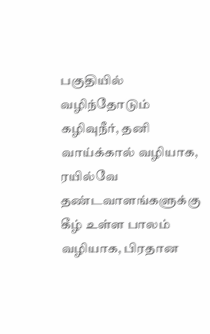பகுதியில் வழிந்தோடும் கழிவுநீர், தனி வாய்க்கால் வழியாக, ரயில்வே தண்டவாளங்களுக்கு கீழ் உள்ள பாலம் வழியாக, பிரதான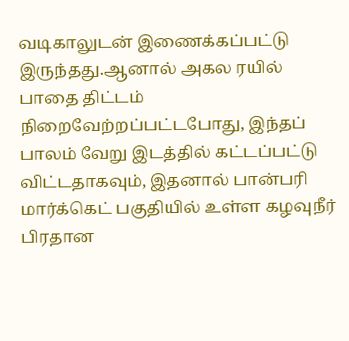வடிகாலுடன் இணைக்கப்பட்டு இருந்தது.ஆனால் அகல ரயில் பாதை திட்டம் நிறைவேற்றப்பட்டபோது, இந்தப் பாலம் வேறு இடத்தில் கட்டப்பட்டு விட்டதாகவும், இதனால் பான்பரி மார்க்கெட் பகுதியில் உள்ள கழவுநீர் பிரதான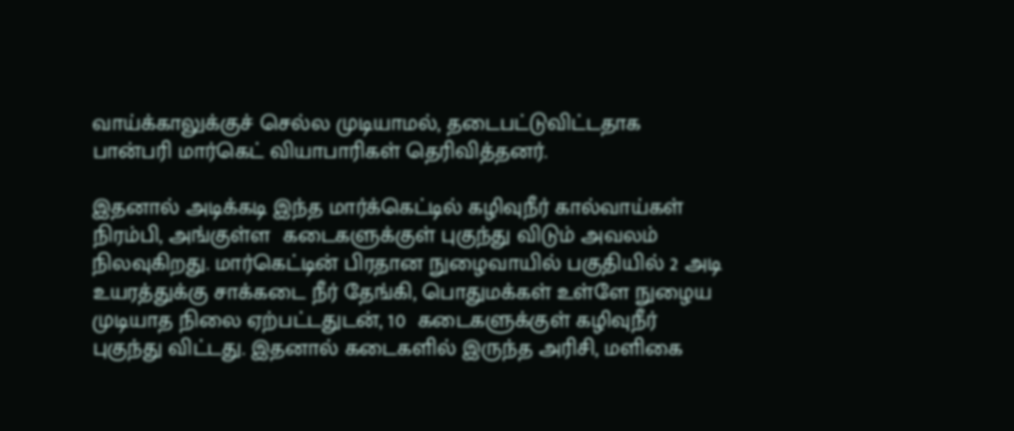வாய்க்காலுக்குச் செல்ல முடியாமல், தடைபட்டுவிட்டதாக பான்பரி மார்கெட் வியாபாரிகள் தெரிவித்தனர்.

இதனால் அடிக்கடி இந்த மார்க்கெட்டில் கழிவுநீர் கால்வாய்கள் நிரம்பி, அங்குள்ள  கடைகளுக்குள் புகுந்து விடும் அவலம் நிலவுகிறது. மார்கெட்டின் பிரதான நுழைவாயில் பகுதியில் 2 அடி உயரத்துக்கு சாக்கடை நீர் தேங்கி, பொதுமக்கள் உள்ளே நுழைய முடியாத நிலை ஏற்பட்டதுடன், 10  கடைகளுக்குள் கழிவுநீர் புகுந்து விட்டது. இதனால் கடைகளில் இருந்த அரிசி, மளிகை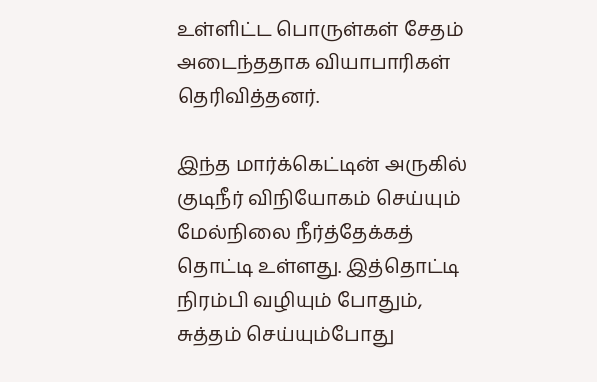உள்ளிட்ட பொருள்கள் சேதம் அடைந்ததாக வியாபாரிகள் தெரிவித்தனர்.

இந்த மார்க்கெட்டின் அருகில் குடிநீர் விநியோகம் செய்யும் மேல்நிலை நீர்த்தேக்கத் தொட்டி உள்ளது. இத்தொட்டி நிரம்பி வழியும் போதும், சுத்தம் செய்யும்போது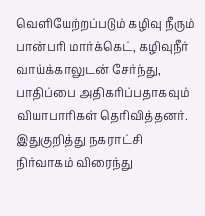வெளியேற்றப்படும் கழிவு நீரும் பான்பரி மார்க்கெட், கழிவுநீர் வாய்க்காலுடன் சேர்ந்து, பாதிப்பை அதிகரிப்பதாகவும் வியாபாரிகள் தெரிவித்தனர். இதுகுறித்து நகராட்சி நிர்வாகம் விரைந்து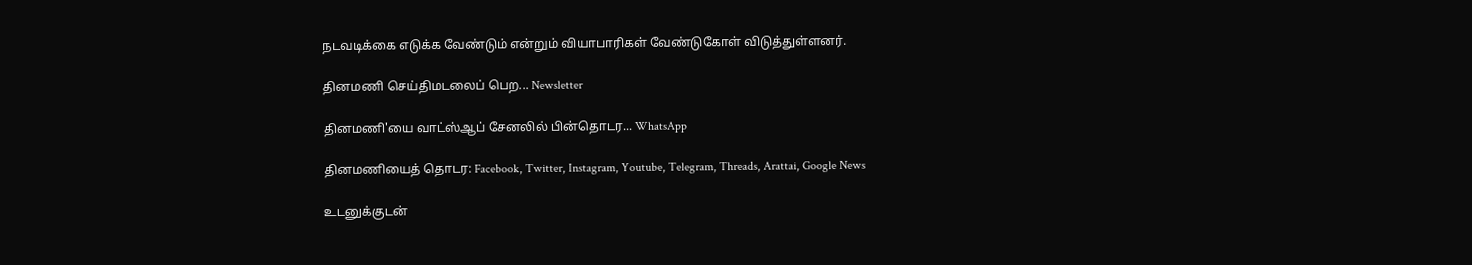நடவடிக்கை எடுக்க வேண்டும் என்றும் வியாபாரிகள் வேண்டுகோள் விடுத்துள்ளனர்.

தினமணி செய்திமடலைப் பெற... Newsletter

தினமணி'யை வாட்ஸ்ஆப் சேனலில் பின்தொடர... WhatsApp

தினமணியைத் தொடர: Facebook, Twitter, Instagram, Youtube, Telegram, Threads, Arattai, Google News

உடனுக்குடன்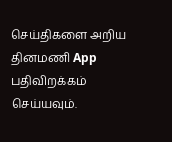செய்திகளை அறிய தினமணி App பதிவிறக்கம் செய்யவும்.